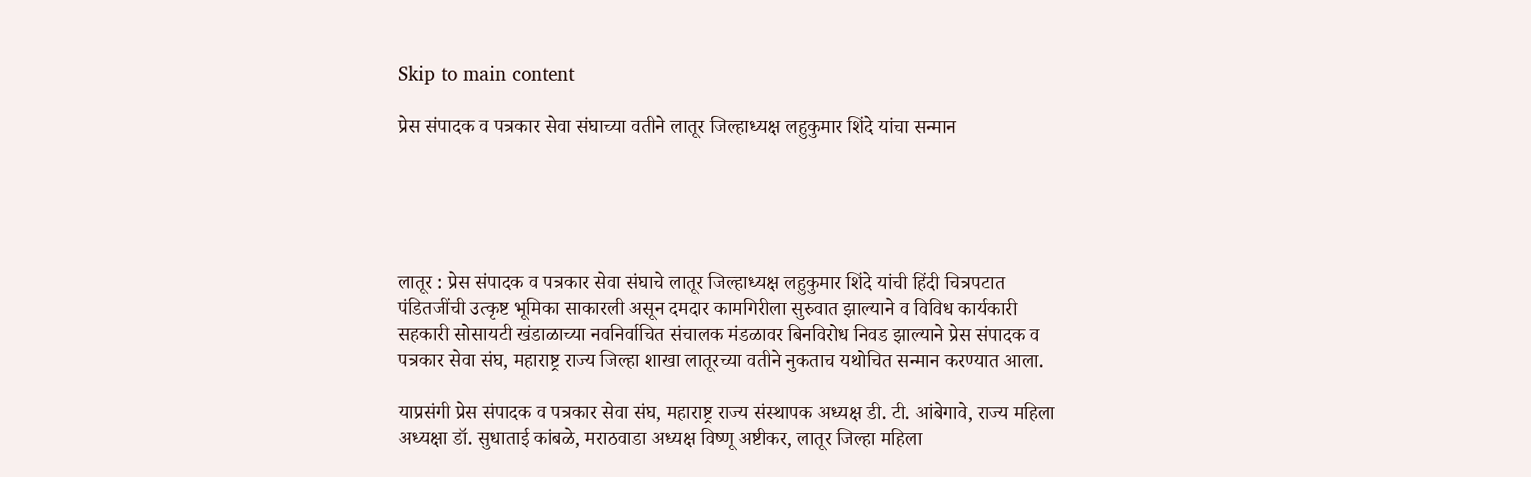Skip to main content

प्रेस संपादक व पत्रकार सेवा संघाच्या वतीने लातूर जिल्हाध्यक्ष लहुकुमार शिंदे यांचा सन्मान





लातूर : प्रेस संपादक व पत्रकार सेवा संघाचे लातूर जिल्हाध्यक्ष लहुकुमार शिंदे यांची हिंदी चित्रपटात पंडितजींची उत्कृष्ट भूमिका साकारली असून दमदार कामगिरीला सुरुवात झाल्याने व विविध कार्यकारी सहकारी सोसायटी खंडाळाच्या नवनिर्वाचित संचालक मंडळावर बिनविरोध निवड झाल्याने प्रेस संपादक व पत्रकार सेवा संघ, महाराष्ट्र राज्य जिल्हा शाखा लातूरच्या वतीने नुकताच यथोचित सन्मान करण्यात आला.

याप्रसंगी प्रेस संपादक व पत्रकार सेवा संघ, महाराष्ट्र राज्य संस्थापक अध्यक्ष डी. टी. आंबेगावे, राज्य महिला अध्यक्षा डॉ. सुधाताई कांबळे, मराठवाडा अध्यक्ष विष्णू अष्टीकर, लातूर जिल्हा महिला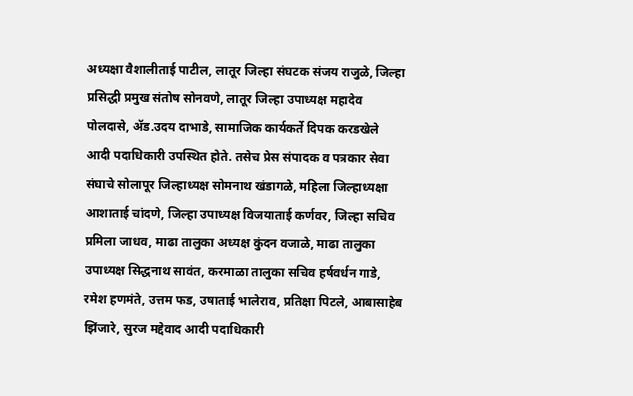अध्यक्षा वैशालीताई पाटील, लातूर जिल्हा संघटक संजय राजुळे, जिल्हा प्रसिद्धी प्रमुख संतोष सोनवणे, लातूर जिल्हा उपाध्यक्ष महादेव पोलदासे, ॲड.उदय दाभाडे, सामाजिक कार्यकर्ते दिपक करडखेले आदी पदाधिकारी उपस्थित होते. तसेच प्रेस संपादक व पत्रकार सेवा संघाचे सोलापूर जिल्हाध्यक्ष सोमनाथ खंडागळे, महिला जिल्हाध्यक्षा आशाताई चांदणे, जिल्हा उपाध्यक्ष विजयाताई कर्णवर, जिल्हा सचिव प्रमिला जाधव, माढा तालुका अध्यक्ष कुंदन वजाळे, माढा तालुका उपाध्यक्ष सिद्धनाथ सावंत, करमाळा तालुका सचिव हर्षवर्धन गाडे, रमेश हणमंते, उत्तम फड, उषाताई भालेराव, प्रतिक्षा पिटले, आबासाहेब झिंजारे, सुरज मद्देवाद आदी पदाधिकारी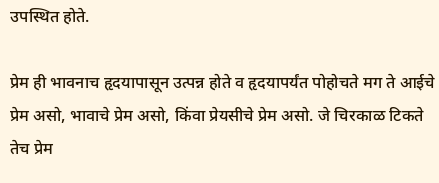उपस्थित होते.

प्रेम ही भावनाच हृदयापासून उत्पन्न होते व हृदयापर्यंत पोहोचते मग ते आईचे प्रेम असो, भावाचे प्रेम असो, किंवा प्रेयसीचे प्रेम असो. जे चिरकाळ टिकते तेच प्रेम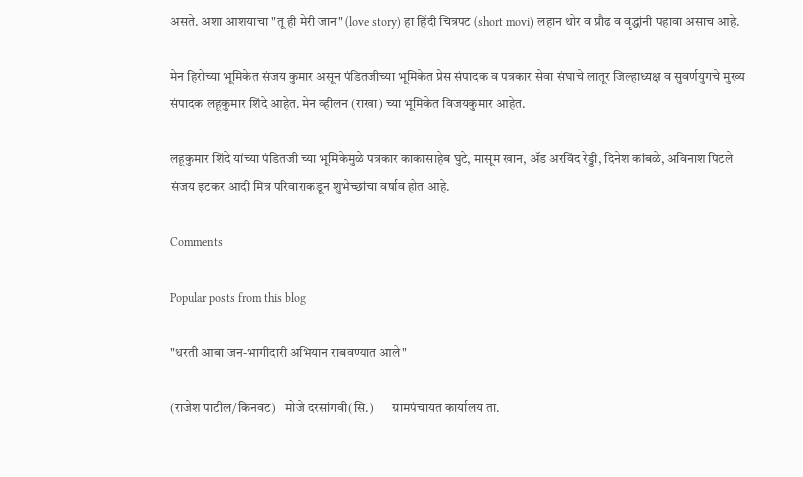असते. अशा आशयाचा "तू ही मेरी जान" (love story) हा हिंदी चित्रपट (short movi) लहान थोर व प्रौढ व वृद्धांनी पहावा असाच आहे.

मेन हिरोच्या भूमिकेत संजय कुमार असून पंडितजीच्या भूमिकेत प्रेस संपादक व पत्रकार सेवा संघाचे लातूर जिल्हाध्यक्ष व सुवर्णयुगचे मुख्य संपादक लहूकुमार शिंदे आहेत. मेन व्हीलन (राखा) च्या भूमिकेत विजयकुमार आहेत.

लहूकुमार शिंदे यांच्या पंडितजी च्या भूमिकेमुळे पत्रकार काकासाहेब घुटे, मासूम खान, ॲड अरविंद रेड्डी, दिनेश कांबळे, अविनाश पिटले संजय इटकर आदी मित्र परिवाराकडून शुभेच्छांचा वर्षाव होत आहे.

Comments

Popular posts from this blog

"धरती आबा जन-भागीदारी अभियान राबवण्यात आले"

(राजेश पाटील/किनवट)   मोजे दरसांगवी(सि.)       ग्रामपंचायत कार्यालय ता.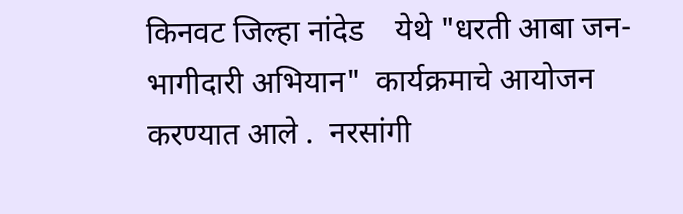किनवट जिल्हा नांदेड    येथे "धरती आबा जन-भागीदारी अभियान"  कार्यक्रमाचे आयोजन करण्यात आले .  नरसांगी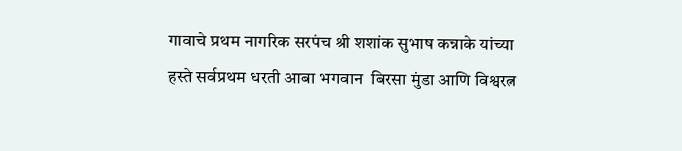गावाचे प्रथम नागरिक सरपंच श्री शशांक सुभाष कन्नाके यांच्या हस्ते सर्वप्रथम धरती आबा भगवान  बिरसा मुंडा आणि विश्वरत्न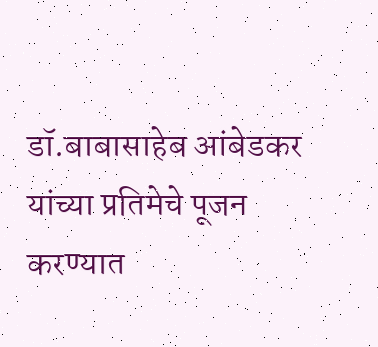डॉ.बाबासाहेब आंबेडकर यांच्या प्रतिमेचे पूजन करण्यात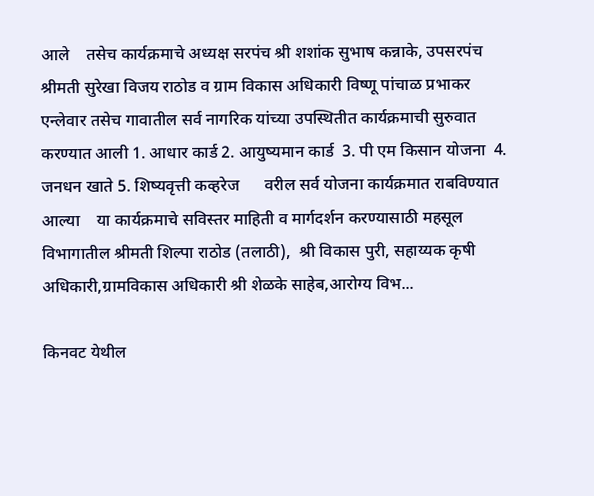आले    तसेच कार्यक्रमाचे अध्यक्ष सरपंच श्री शशांक सुभाष कन्नाके, उपसरपंच श्रीमती सुरेखा विजय राठोड व ग्राम विकास अधिकारी विष्णू पांचाळ प्रभाकर एन्लेवार तसेच गावातील सर्व नागरिक यांच्या उपस्थितीत कार्यक्रमाची सुरुवात करण्यात आली 1. आधार कार्ड 2. आयुष्यमान कार्ड  3. पी एम किसान योजना  4. जनधन खाते 5. शिष्यवृत्ती कव्हरेज      वरील सर्व योजना कार्यक्रमात राबविण्यात आल्या    या कार्यक्रमाचे सविस्तर माहिती व मार्गदर्शन करण्यासाठी महसूल विभागातील श्रीमती शिल्पा राठोड (तलाठी),  श्री विकास पुरी, सहाय्यक कृषी अधिकारी,ग्रामविकास अधिकारी श्री शेळके साहेब,आरोग्य विभ...

किनवट येथील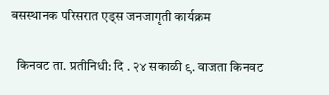बसस्थानक परिसरात एड्स जनजागृती कार्यक्रम

  किनवट ता. प्रतीनिधी: दि . २४ सकाळी ९. वाजता किनवट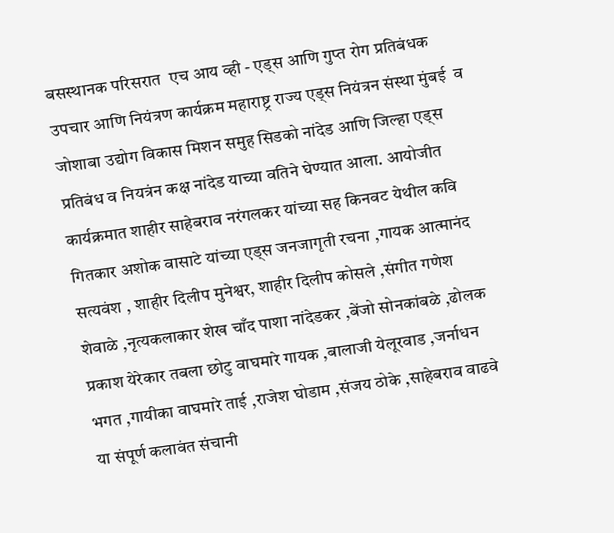बसस्थानक परिसरात  एच आय व्ही - एड्स आणि गुप्त रोग प्रतिबंधक उपचार आणि नियंत्रण कार्यक्रम महाराष्ट्र राज्य एड्स नियंत्रन संस्था मुंबई  व जोशाबा उद्योग विकास मिशन समुह सिडको नांदेड आणि जिल्हा एड्स प्रतिबंध व नियत्रंन कक्ष नांदेड याच्या वतिने घेण्यात आला. आयोजीत कार्यक्रमात शाहीर साहेबराव नरंगलकर यांच्या सह किनवट येथील कवि गितकार अशोक वासाटे यांच्या एड्स जनजागृती रचना ,गायक आत्मानंद सत्यवंश , शाहीर दिलीप मुनेश्वर, शाहीर दिलीप कोसले ,संगीत गणेश शेवाळे ,नृत्यकलाकार शेख चाँद पाशा नांदेडकर ,बेंजो सोनकांबळे ,ढोलक प्रकाश येरेकार तबला छोटु वाघमारे गायक ,बालाजी येलूरवाड ,जर्नाधन भगत ,गायीका वाघमारे ताई ,राजेश घोडाम ,संजय ठोके ,साहेबराव वाढवे या संपूर्ण कलावंत संचानी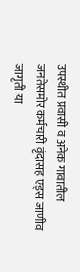उपस्थीत प्रवासी व अनेक गावातील जनतेसमोर कर्मचारी वृंदासह एड्स जाणीव जागृती या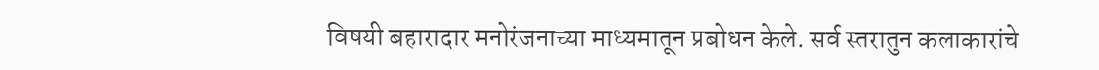विषयी बहारादार मनोरंजनाच्या माध्यमातून प्रबोधन केले. सर्व स्तरातुन कलाकारांचे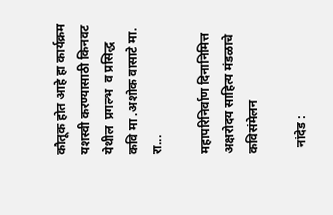कौतूक होत आहे हा कार्यक्रम यशस्वी करण्यासाठी किनवट येथील  प्रगल्भ  व प्रसिद्ध कवि मा .अशोक वासाटे मा. रा...

महापरिनिर्वाण दिनानिमित्त अक्षरोदय साहित्य मंडळाचे कविसंमेलन

  नांदेड :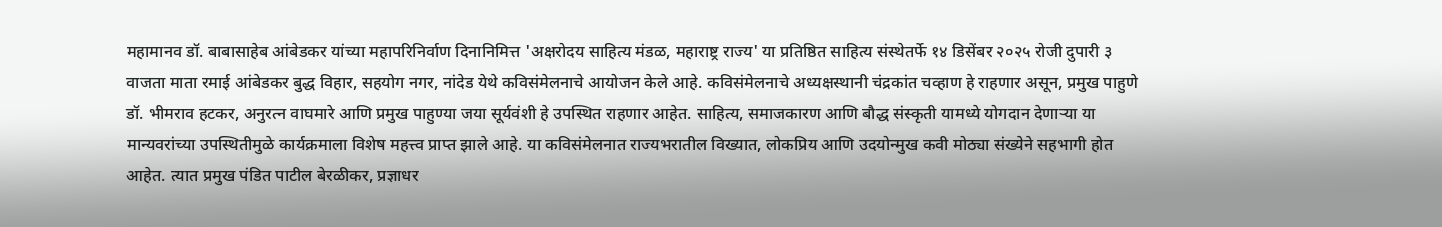महामानव डॉ. बाबासाहेब आंबेडकर यांच्या महापरिनिर्वाण दिनानिमित्त 'अक्षरोदय साहित्य मंडळ, महाराष्ट्र राज्य' या प्रतिष्ठित साहित्य संस्थेतर्फे १४ डिसेंबर २०२५ रोजी दुपारी ३ वाजता माता रमाई आंबेडकर बुद्ध विहार, सहयोग नगर, नांदेड येथे कविसंमेलनाचे आयोजन केले आहे. कविसंमेलनाचे अध्यक्षस्थानी चंद्रकांत चव्हाण हे राहणार असून, प्रमुख पाहुणे डॉ. भीमराव हटकर, अनुरत्न वाघमारे आणि प्रमुख पाहुण्या जया सूर्यवंशी हे उपस्थित राहणार आहेत. साहित्य, समाजकारण आणि बौद्ध संस्कृती यामध्ये योगदान देणाऱ्या या मान्यवरांच्या उपस्थितीमुळे कार्यक्रमाला विशेष महत्त्व प्राप्त झाले आहे. या कविसंमेलनात राज्यभरातील विख्यात, लोकप्रिय आणि उदयोन्मुख कवी मोठ्या संख्येने सहभागी होत आहेत. त्यात प्रमुख पंडित पाटील बेरळीकर, प्रज्ञाधर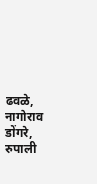ढवळे, नागोराव डोंगरे, रुपाली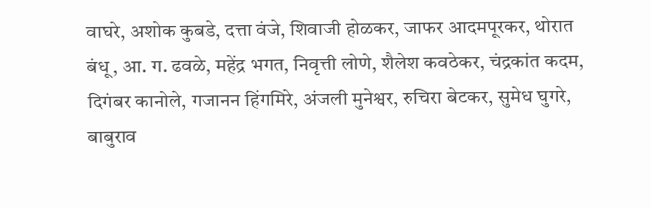वाघरे, अशोक कुबडे, दत्ता वंजे, शिवाजी होळकर, जाफर आदमपूरकर, थोरात बंधू, आ. ग. ढवळे, महेंद्र भगत, निवृत्ती लोणे, शैलेश कवठेकर, चंद्रकांत कदम, दिगंबर कानोले, गजानन हिंगमिरे, अंजली मुनेश्वर, रुचिरा बेटकर, सुमेध घुगरे, बाबुराव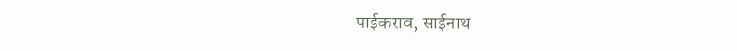पाईकराव, साईनाथ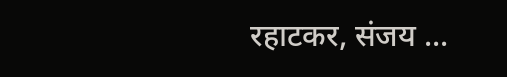रहाटकर, संजय ...